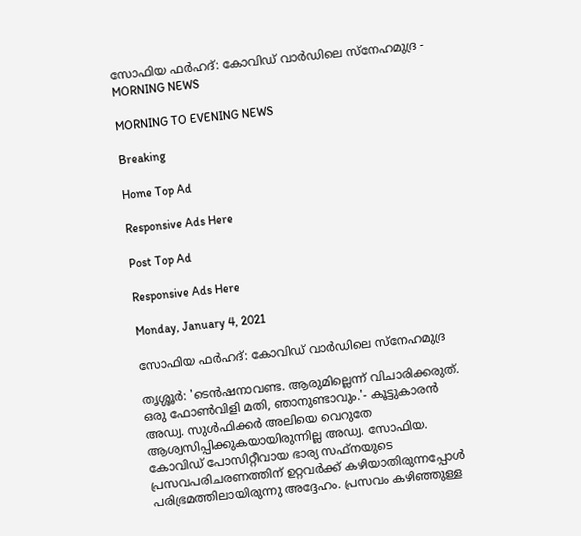സോഫിയ ഫർഹദ്: കോവിഡ് വാർഡിലെ സ്നേഹമുദ്ര - MORNING NEWS

MORNING TO EVENING NEWS

Breaking

Home Top Ad

Responsive Ads Here

Post Top Ad

Responsive Ads Here

Monday, January 4, 2021

സോഫിയ ഫർഹദ്: കോവിഡ് വാർഡിലെ സ്നേഹമുദ്ര

തൃശ്ശൂർ: 'ടെൻഷനാവണ്ട. ആരുമില്ലെന്ന് വിചാരിക്കരുത്. ഒരു ഫോൺവിളി മതി, ഞാനുണ്ടാവും.'- കൂട്ടുകാരൻ അഡ്വ. സുൾഫിക്കർ അലിയെ വെറുതേ ആശ്വസിപ്പിക്കുകയായിരുന്നില്ല അഡ്വ. സോഫിയ. കോവിഡ് പോസിറ്റീവായ ഭാര്യ സഫ്നയുടെ പ്രസവപരിചരണത്തിന് ഉറ്റവർക്ക് കഴിയാതിരുന്നപ്പോൾ പരിഭ്രമത്തിലായിരുന്നു അദ്ദേഹം. പ്രസവം കഴിഞ്ഞുള്ള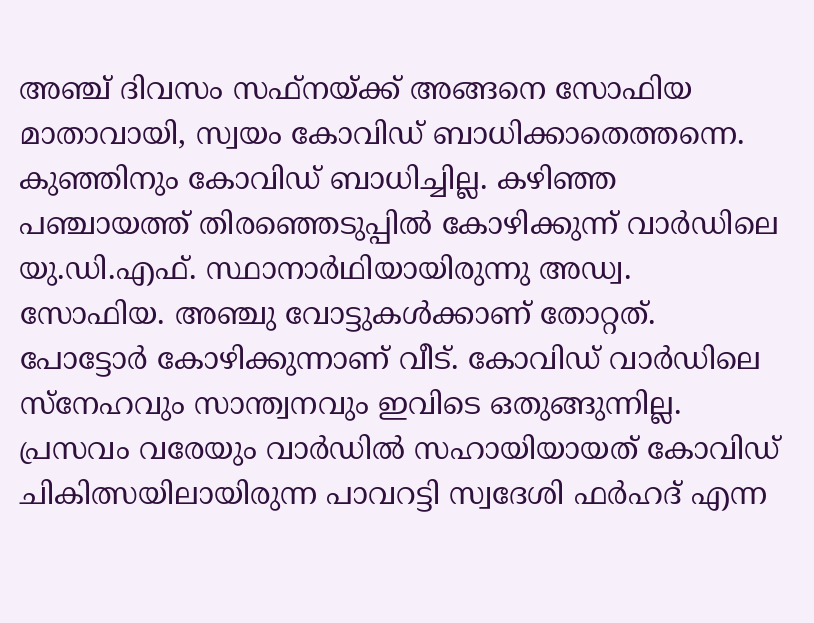അഞ്ച് ദിവസം സഫ്നയ്ക്ക് അങ്ങനെ സോഫിയ മാതാവായി, സ്വയം കോവിഡ് ബാധിക്കാതെത്തന്നെ. കുഞ്ഞിനും കോവിഡ് ബാധിച്ചില്ല. കഴിഞ്ഞ പഞ്ചായത്ത് തിരഞ്ഞെടുപ്പിൽ കോഴിക്കുന്ന് വാർഡിലെ യു.ഡി.എഫ്. സ്ഥാനാർഥിയായിരുന്നു അഡ്വ. സോഫിയ. അഞ്ചു വോട്ടുകൾക്കാണ് തോറ്റത്. പോട്ടോർ കോഴിക്കുന്നാണ് വീട്. കോവിഡ് വാർഡിലെ സ്നേഹവും സാന്ത്വനവും ഇവിടെ ഒതുങ്ങുന്നില്ല. പ്രസവം വരേയും വാർഡിൽ സഹായിയായത് കോവിഡ് ചികിത്സയിലായിരുന്ന പാവറട്ടി സ്വദേശി ഫർഹദ് എന്ന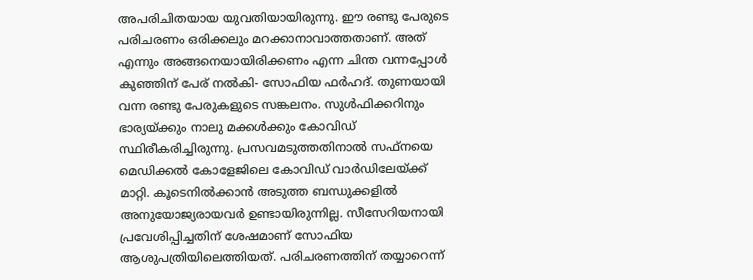അപരിചിതയായ യുവതിയായിരുന്നു. ഈ രണ്ടു പേരുടെ പരിചരണം ഒരിക്കലും മറക്കാനാവാത്തതാണ്. അത് എന്നും അങ്ങനെയായിരിക്കണം എന്ന ചിന്ത വന്നപ്പോൾ കുഞ്ഞിന് പേര് നൽകി- സോഫിയ ഫർഹദ്. തുണയായി വന്ന രണ്ടു പേരുകളുടെ സങ്കലനം. സുൾഫിക്കറിനും ഭാര്യയ്ക്കും നാലു മക്കൾക്കും കോവിഡ് സ്ഥിരീകരിച്ചിരുന്നു. പ്രസവമടുത്തതിനാൽ സഫ്നയെ മെഡിക്കൽ കോളേജിലെ കോവിഡ് വാർഡിലേയ്ക്ക് മാറ്റി. കൂടെനിൽക്കാൻ അടുത്ത ബന്ധുക്കളിൽ അനുയോജ്യരായവർ ഉണ്ടായിരുന്നില്ല. സീസേറിയനായി പ്രവേശിപ്പിച്ചതിന് ശേഷമാണ് സോഫിയ ആശുപത്രിയിലെത്തിയത്. പരിചരണത്തിന് തയ്യാറെന്ന്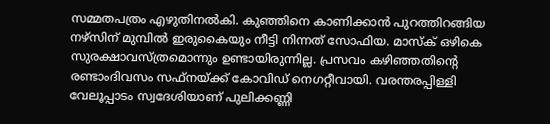സമ്മതപത്രം എഴുതിനൽകി. കുഞ്ഞിനെ കാണിക്കാൻ പുറത്തിറങ്ങിയ നഴ്സിന് മുമ്പിൽ ഇരുകൈയും നീട്ടി നിന്നത് സോഫിയ. മാസ്ക് ഒഴികെ സുരക്ഷാവസ്ത്രമൊന്നും ഉണ്ടായിരുന്നില്ല. പ്രസവം കഴിഞ്ഞതിന്റെ രണ്ടാംദിവസം സഫ്നയ്ക്ക് കോവിഡ് നെഗറ്റീവായി. വരന്തരപ്പിള്ളി വേലൂപ്പാടം സ്വദേശിയാണ് പുലിക്കണ്ണി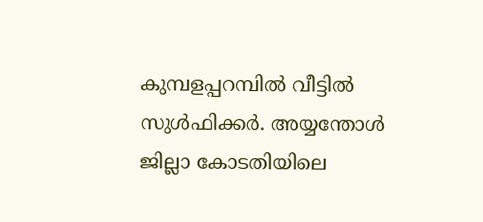കുമ്പളപ്പറമ്പിൽ വീട്ടിൽ സുൾഫിക്കർ. അയ്യന്തോൾ ജില്ലാ കോടതിയിലെ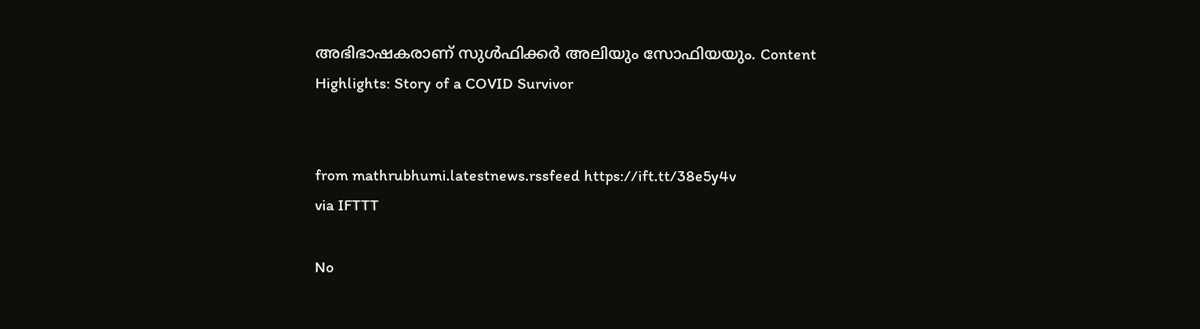അഭിഭാഷകരാണ് സുൾഫിക്കർ അലിയും സോഫിയയും. Content Highlights: Story of a COVID Survivor


from mathrubhumi.latestnews.rssfeed https://ift.tt/38e5y4v
via IFTTT

No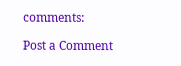comments:

Post a Comment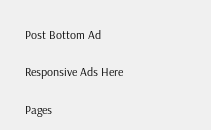Post Bottom Ad

Responsive Ads Here

Pages